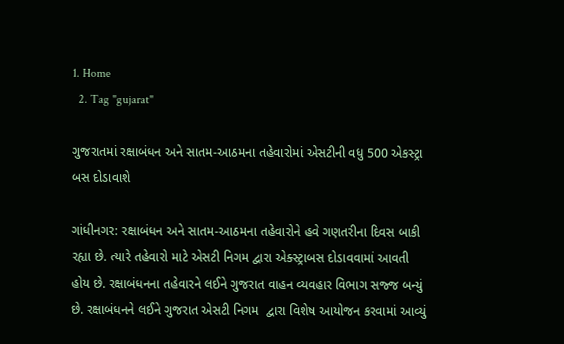1. Home
  2. Tag "gujarat"

ગુજરાતમાં રક્ષાબંધન અને સાતમ-આઠમના તહેવારોમાં એસટીની વધુ 500 એકસ્ટ્રા બસ દોડાવાશે

ગાંધીનગર: રક્ષાબંધન અને સાતમ-આઠમના તહેવારોને હવે ગણતરીના દિવસ બાકી રહ્યા છે. ત્યારે તહેવારો માટે એસટી નિગમ દ્વારા એક્સ્ટ્રાબસ દોડાવવામાં આવતી હોય છે. રક્ષાબંધનના તહેવારને લઈને ગુજરાત વાહન વ્યવહાર વિભાગ સજ્જ બન્યું છે. રક્ષાબંધનને લઈને ગુજરાત એસટી નિગમ  દ્વારા વિશેષ આયોજન કરવામાં આવ્યું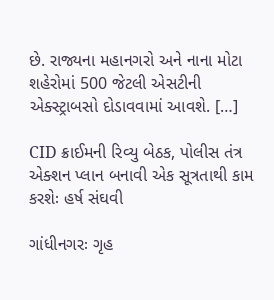છે. રાજ્યના મહાનગરો અને નાના મોટા શહેરોમાં 500 જેટલી એસટીની એક્સ્ટ્રાબસો દોડાવવામાં આવશે. […]

CID ક્રાઈમની રિવ્યુ બેઠક, પોલીસ તંત્ર એક્શન પ્લાન બનાવી એક સૂત્રતાથી કામ કરશેઃ હર્ષ સંઘવી

ગાંધીનગરઃ ગૃહ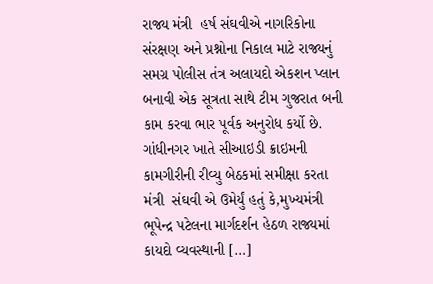રાજ્ય મંત્રી  હર્ષ સંઘવીએ નાગરિકોના સંરક્ષણ અને પ્રશ્નોના નિકાલ માટે રાજ્યનું સમગ્ર પોલીસ તંત્ર અલાયદો એકશન પ્લાન બનાવી એક સૂત્રતા સાથે ટીમ ગુજરાત બની કામ કરવા ભાર પૂર્વક અનુરોધ કર્યો છે. ગાંધીનગર ખાતે સીઆઇડી ક્રાઇમની કામગીરીની રીવ્યુ બેઠકમાં સમીક્ષા કરતા મંત્રી  સંઘવી એ ઉમેર્યું હતું કે,મુખ્યમંત્રી  ભૂપેન્દ્ર પટેલના માર્ગદર્શન હેઠળ રાજ્યમાં કાયદો વ્યવસ્થાની […]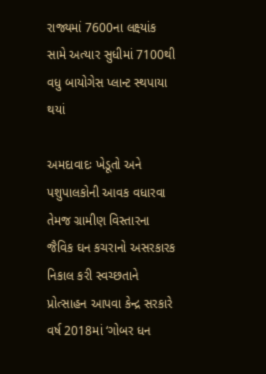રાજ્યમાં 7600ના લક્ષ્યાંક સામે અત્યાર સુધીમાં 7100થી વધુ બાયોગેસ પ્લાન્ટ સ્થપાયા થયાં

અમદાવાદઃ ખેડૂતો અને પશુપાલકોની આવક વધારવા તેમજ ગ્રામીણ વિસ્તારના જૈવિક ઘન કચરાનો અસરકારક નિકાલ કરી સ્વચ્છતાને પ્રોત્સાહન આપવા કેન્દ્ર સરકારે વર્ષ 2018માં ‘ગોબર ધન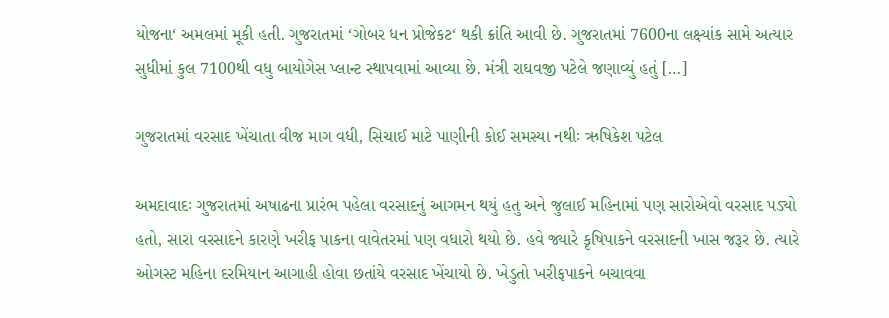યોજના‘ અમલમાં મૂકી હતી. ગુજરાતમાં ‘ગોબર ધન પ્રોજેકટ‘ થકી ક્રાંતિ આવી છે. ગુજરાતમાં 7600ના લક્ષ્યાંક સામે અત્યાર સુધીમાં કુલ 7100થી વધુ બાયોગેસ પ્લાન્ટ સ્થાપવામાં આવ્યા છે. મંત્રી રાઘવજી પટેલે જણાવ્યું હતું […]

ગુજરાતમાં વરસાદ ખેંચાતા વીજ માગ વધી, સિચાઈ માટે પાણીની કોઈ સમસ્યા નથીઃ ઋષિકેશ પટેલ

અમદાવાદઃ ગુજરાતમાં અષાઢના પ્રારંભ પહેલા વરસાદનું આગમન થયું હતુ અને જુલાઈ મહિનામાં પણ સારોએવો વરસાદ પડ્યો હતો, સારા વરસાદને કારણે ખરીફ પાકના વાવેતરમાં પણ વધારો થયો છે. હવે જ્યારે કૃષિપાકને વરસાદની ખાસ જરૂર છે. ત્યારે ઓગસ્ટ મહિના દરમિયાન આગાહી હોવા છતાંયે વરસાદ ખેંચાયો છે. ખેડુતો ખરીફપાકને બચાવવા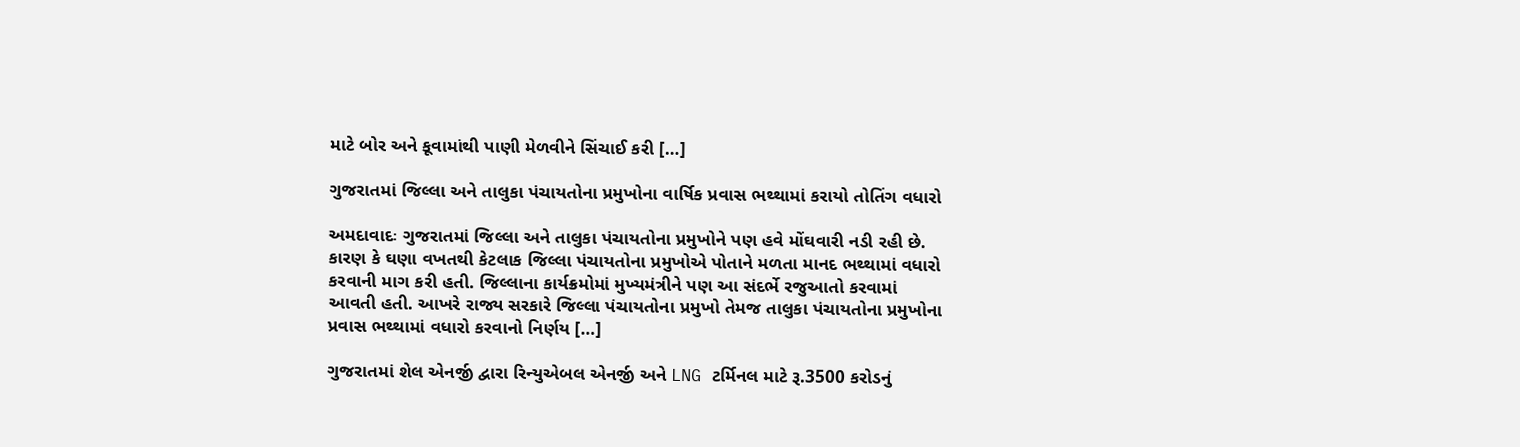માટે બોર અને કૂવામાંથી પાણી મેળવીને સિંચાઈ કરી […]

ગુજરાતમાં જિલ્લા અને તાલુકા પંચાયતોના પ્રમુખોના વાર્ષિક પ્રવાસ ભથ્થામાં કરાયો તોતિંગ વધારો

અમદાવાદઃ ગુજરાતમાં જિલ્લા અને તાલુકા પંચાયતોના પ્રમુખોને પણ હવે મોંઘવારી નડી રહી છે. કારણ કે ઘણા વખતથી કેટલાક જિલ્લા પંચાયતોના પ્રમુખોએ પોતાને મળતા માનદ ભથ્થામાં વધારો કરવાની માગ કરી હતી. જિલ્લાના કાર્યક્રમોમાં મુખ્યમંત્રીને પણ આ સંદર્ભે રજુઆતો કરવામાં આવતી હતી. આખરે રાજ્ય સરકારે જિલ્લા પંચાયતોના પ્રમુખો તેમજ તાલુકા પંચાયતોના પ્રમુખોના પ્રવાસ ભથ્થામાં વધારો કરવાનો નિર્ણય […]

ગુજરાતમાં શેલ એનર્જી દ્વારા રિન્યુએબલ એનર્જી અને LNG ટર્મિનલ માટે રૂ.3500 કરોડનું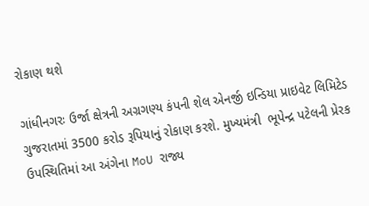રોકાણ થશે

ગાંધીનગરઃ ઉર્જા ક્ષેત્રની અગ્રગણ્ય કંપની શેલ એનર્જી ઇન્ડિયા પ્રાઇવેટ લિમિટેડ ગુજરાતમાં 3500 કરોડ રૂપિયાનું રોકાણ કરશે. મુખ્યમંત્રી  ભૂપેન્દ્ર પટેલની પ્રેરક ઉપસ્થિતિમાં આ અંગેના MoU રાજ્ય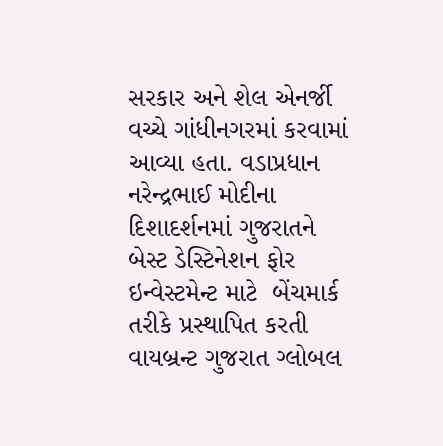સરકાર અને શેલ એનર્જી વચ્ચે ગાંધીનગરમાં કરવામાં આવ્યા હતા. વડાપ્રધાન  નરેન્દ્રભાઈ મોદીના દિશાદર્શનમાં ગુજરાતને બેસ્ટ ડેસ્ટિનેશન ફોર ઇન્વેસ્ટમેન્ટ માટે  બેંચમાર્ક તરીકે પ્રસ્થાપિત કરતી વાયબ્રન્ટ ગુજરાત ગ્લોબલ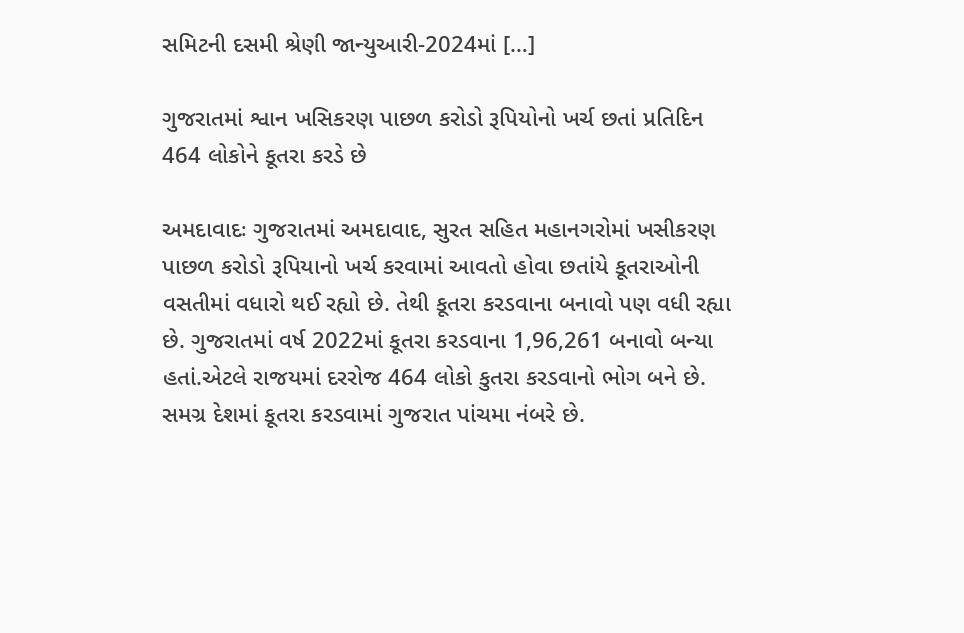સમિટની દસમી શ્રેણી જાન્યુઆરી-2024માં […]

ગુજરાતમાં શ્વાન ખસિકરણ પાછળ કરોડો રૂપિયોનો ખર્ચ છતાં પ્રતિદિન 464 લોકોને કૂતરા કરડે છે

અમદાવાદઃ ગુજરાતમાં અમદાવાદ, સુરત સહિત મહાનગરોમાં ખસીકરણ પાછળ કરોડો રૂપિયાનો ખર્ચ કરવામાં આવતો હોવા છતાંયે કૂતરાઓની વસતીમાં વધારો થઈ રહ્યો છે. તેથી કૂતરા કરડવાના બનાવો પણ વધી રહ્યા છે. ગુજરાતમાં વર્ષ 2022માં કૂતરા કરડવાના 1,96,261 બનાવો બન્યા હતાં.એટલે રાજયમાં દરરોજ 464 લોકો કુતરા કરડવાનો ભોગ બને છે. સમગ્ર દેશમાં કૂતરા કરડવામાં ગુજરાત પાંચમા નંબરે છે.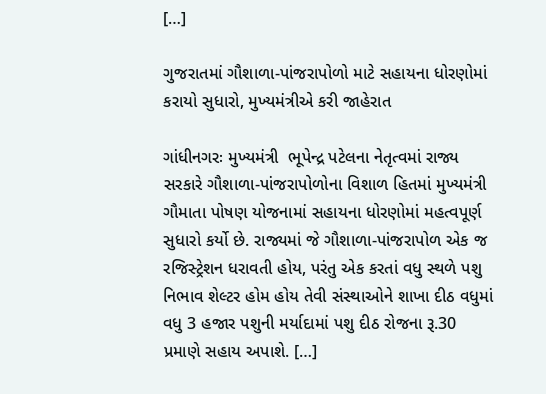[…]

ગુજરાતમાં ગૌશાળા-પાંજરાપોળો માટે સહાયના ધોરણોમાં કરાયો સુધારો, મુખ્યમંત્રીએ કરી જાહેરાત

ગાંધીનગરઃ મુખ્યમંત્રી  ભૂપેન્દ્ર પટેલના નેતૃત્વમાં રાજ્ય સરકારે ગૌશાળા-પાંજરાપોળોના વિશાળ હિતમાં મુખ્યમંત્રી ગૌમાતા પોષણ યોજનામાં સહાયના ધોરણોમાં મહત્વપૂર્ણ સુધારો કર્યો છે. રાજ્યમાં જે ગૌશાળા-પાંજરાપોળ એક જ રજિસ્ટ્રેશન ધરાવતી હોય, પરંતુ એક કરતાં વધુ સ્થળે પશુ નિભાવ શેલ્ટર હોમ હોય તેવી સંસ્થાઓને શાખા દીઠ વધુમાં વધુ 3 હજાર પશુની મર્યાદામાં પશુ દીઠ રોજના રૂ.30 પ્રમાણે સહાય અપાશે. […]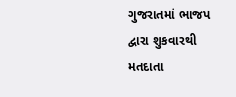ગુજરાતમાં ભાજપ દ્વારા શુકવારથી મતદાતા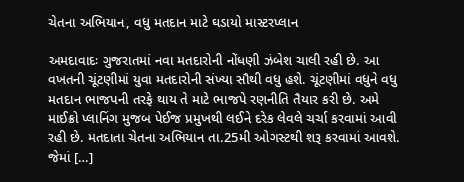ચેતના અભિયાન, વધુ મતદાન માટે ઘડાયો માસ્ટરપ્લાન

અમદાવાદઃ ગુજરાતમાં નવા મતદારોની નોંધણી ઝંબેશ ચાલી રહી છે. આ વખતની ચૂંટણીમાં યુવા મતદારોની સંખ્યા સૌથી વધુ હશે. ચૂંટણીમાં વધુને વધુ મતદાન ભાજપની તરફે થાય તે માટે ભાજપે રણનીતિ તૈયાર કરી છે. અમે માઈક્રો પ્લાનિંગ મુજબ પેઈજ પ્રમુખથી લઈને દરેક લેવલે ચર્ચા કરવામાં આવી રહી છે. મતદાતા ચેતના અભિયાન તા.25મી ઓગસ્ટથી શરૂ કરવામાં આવશે. જેમાં […]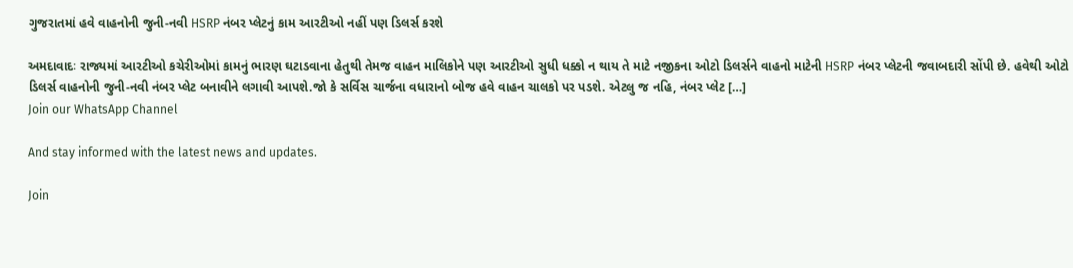ગુજરાતમાં હવે વાહનોની જુની-નવી HSRP નંબર પ્લેટનું કામ આરટીઓ નહીં પણ ડિલર્સ કરશે

અમદાવાદઃ રાજ્યમાં આરટીઓ કચેરીઓમાં કામનું ભારણ ઘટાડવાના હેતુથી તેમજ વાહન માલિકોને પણ આરટીઓ સુધી ધક્કો ન થાય તે માટે નજીકના ઓટો ડિલર્સને વાહનો માટેની HSRP નંબર પ્લેટની જવાબદારી સોંપી છે. હવેથી ઓટો ડિલર્સ વાહનોની જુની-નવી નંબર પ્લેટ બનાવીને લગાવી આપશે.જો કે સર્વિસ ચાર્જના વધારાનો બોજ હવે વાહન ચાલકો પર પડશે. એટલુ જ નહિ, નંબર પ્લેટ […]
Join our WhatsApp Channel

And stay informed with the latest news and updates.

Join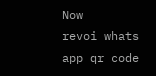Now
revoi whats app qr code